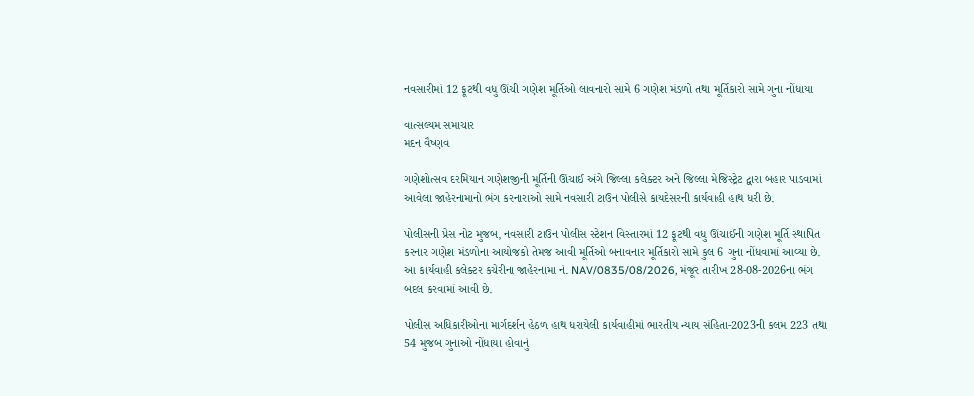નવસારીમાં 12 ફૂટથી વધુ ઊંચી ગણેશ મૂર્તિઓ લાવનારો સામે 6 ગણેશ મંડળો તથા મૂર્તિકારો સામે ગુના નોંધાયા

વાત્સલ્યમ સમાચાર
મદન વૈષ્ણવ

ગણેશોત્સવ દરમિયાન ગણેશજીની મૂર્તિની ઊંચાઈ અંગે જિલ્લા કલેક્ટર અને જિલ્લા મેજિસ્ટ્રેટ દ્વારા બહાર પાડવામાં આવેલા જાહેરનામાનો ભંગ કરનારાઓ સામે નવસારી ટાઉન પોલીસે કાયદેસરની કાર્યવાહી હાથ ધરી છે.

પોલીસની પ્રેસ નોટ મુજબ, નવસારી ટાઉન પોલીસ સ્ટેશન વિસ્તારમાં 12 ફૂટથી વધુ ઊંચાઈની ગણેશ મૂર્તિ સ્થાપિત કરનાર ગણેશ મંડળોના આયોજકો તેમજ આવી મૂર્તિઓ બનાવનાર મૂર્તિકારો સામે કુલ 6 ગુના નોંધવામાં આવ્યા છે. આ કાર્યવાહી કલેક્ટર કચેરીના જાહેરનામા નં. NAV/0835/08/2026, મંજૂર તારીખ 28-08-2026ના ભંગ બદલ કરવામાં આવી છે.

પોલીસ અધિકારીઓના માર્ગદર્શન હેઠળ હાથ ધરાયેલી કાર્યવાહીમાં ભારતીય ન્યાય સંહિતા-2023ની કલમ 223 તથા 54 મુજબ ગુનાઓ નોંધાયા હોવાનું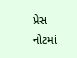પ્રેસ નોટમાં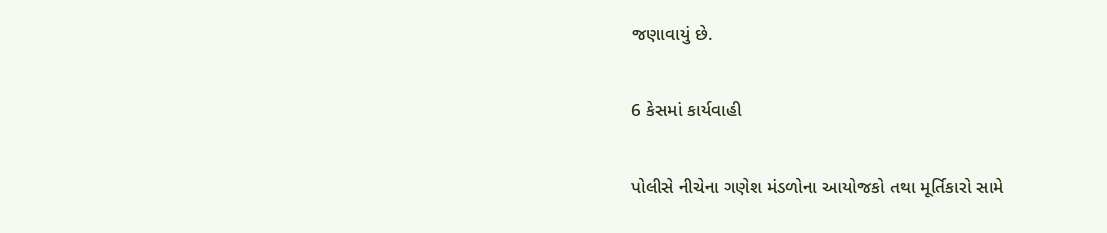જણાવાયું છે.

6 કેસમાં કાર્યવાહી

પોલીસે નીચેના ગણેશ મંડળોના આયોજકો તથા મૂર્તિકારો સામે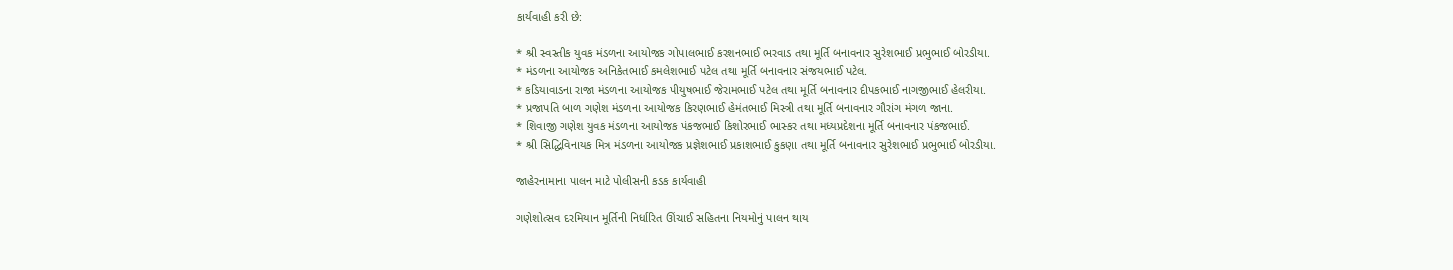કાર્યવાહી કરી છે:

* શ્રી સ્વસ્તીક યુવક મંડળના આયોજક ગોપાલભાઈ કરશનભાઈ ભરવાડ તથા મૂર્તિ બનાવનાર સુરેશભાઈ પ્રભુભાઈ બોરડીયા.
* મંડળના આયોજક અનિકેતભાઈ કમલેશભાઈ પટેલ તથા મૂર્તિ બનાવનાર સંજયભાઈ પટેલ.
* કડિયાવાડના રાજા મંડળના આયોજક પીયુષભાઈ જેરામભાઈ પટેલ તથા મૂર્તિ બનાવનાર દીપકભાઈ નાગજીભાઈ હેલરીયા.
* પ્રજાપતિ બાળ ગણેશ મંડળના આયોજક કિરણભાઈ હેમંતભાઈ મિસ્ત્રી તથા મૂર્તિ બનાવનાર ગૌરાંગ મંગળ જાના.
* શિવાજી ગણેશ યુવક મંડળના આયોજક પંકજભાઈ કિશોરભાઈ ભાસ્કર તથા મધ્યપ્રદેશના મૂર્તિ બનાવનાર પંકજભાઈ.
* શ્રી સિદ્ધિવિનાયક મિત્ર મંડળના આયોજક પ્રજ્ઞેશભાઈ પ્રકાશભાઈ કુકણા તથા મૂર્તિ બનાવનાર સુરેશભાઈ પ્રભુભાઈ બોરડીયા.

જાહેરનામાના પાલન માટે પોલીસની કડક કાર્યવાહી

ગણેશોત્સવ દરમિયાન મૂર્તિની નિર્ધારિત ઊંચાઈ સહિતના નિયમોનું પાલન થાય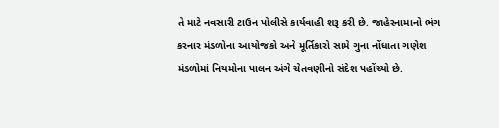તે માટે નવસારી ટાઉન પોલીસે કાર્યવાહી શરૂ કરી છે. જાહેરનામાનો ભંગ કરનાર મંડળોના આયોજકો અને મૂર્તિકારો સામે ગુના નોંધાતા ગણેશ મંડળોમાં નિયમોના પાલન અંગે ચેતવણીનો સંદેશ પહોંચ્યો છે.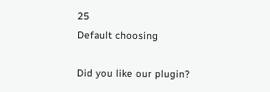25
Default choosing

Did you like our plugin?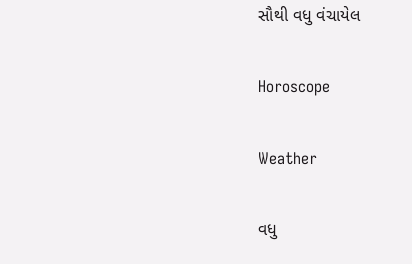સૌથી વધુ વંચાયેલ

Horoscope

Weather

વધુ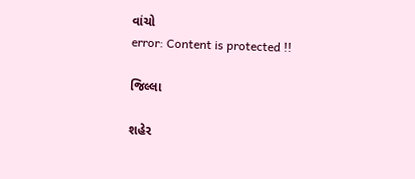વાંચો
error: Content is protected !!

જિલ્લા

શહેર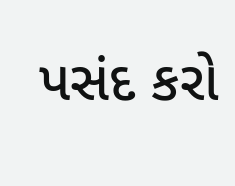પસંદ કરો